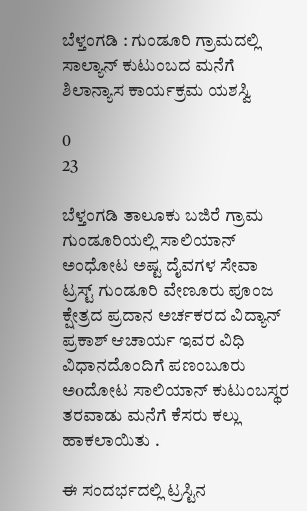ಬೆಳ್ತಂಗಡಿ : ಗುಂಡೂರಿ ಗ್ರಾಮದಲ್ಲಿ ಸಾಲ್ಯಾನ್‌ ಕುಟುಂಬದ ಮನೆಗೆ ಶಿಲಾನ್ಯಾಸ ಕಾರ್ಯಕ್ರಮ ಯಶಸ್ವಿ

0
23

ಬೆಳ್ತಂಗಡಿ ತಾಲೂಕು ಬಜಿರೆ ಗ್ರಾಮ ಗುಂಡೂರಿಯಲ್ಲಿ ಸಾಲಿಯಾನ್ ಅಂಧೋಟ ಅಷ್ಟ ದೈವಗಳ ಸೇವಾ ಟ್ರಸ್ಟ್ ಗುಂಡೂರಿ ವೇಣೂರು ಪೂಂಜ ಕ್ಷೇತ್ರದ ಪ್ರದಾನ ಅರ್ಚಕರದ ವಿದ್ಯಾನ್ ಪ್ರಕಾಶ್ ಆಚಾರ್ಯ ಇವರ ವಿಧಿ ವಿಧಾನದೊಂದಿಗೆ ಪಣಂಬೂರು ಅoದೋಟ ಸಾಲಿಯಾನ್ ಕುಟುಂಬಸ್ಥರ ತರವಾಡು ಮನೆಗೆ ಕೆಸರು ಕಲ್ಲು ಹಾಕಲಾಯಿತು .

ಈ ಸಂದರ್ಭದಲ್ಲಿ ಟ್ರಸ್ಟಿನ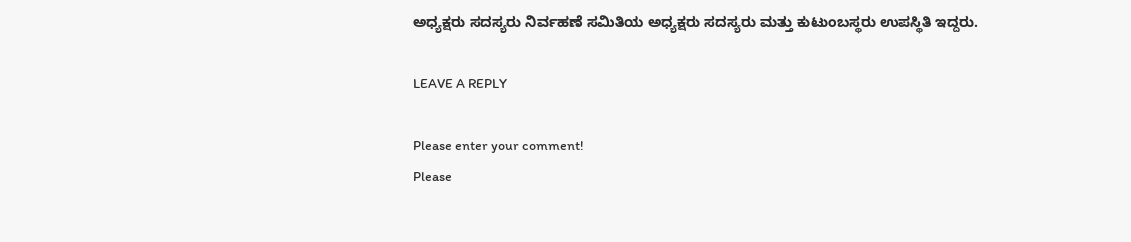ಅಧ್ಯಕ್ಷರು ಸದಸ್ಯರು ನಿರ್ವಹಣೆ ಸಮಿತಿಯ ಅಧ್ಯಕ್ಷರು ಸದಸ್ಯರು ಮತ್ತು ಕುಟುಂಬಸ್ಥರು ಉಪಸ್ಥಿತಿ ಇದ್ದರು.

LEAVE A REPLY

Please enter your comment!
Please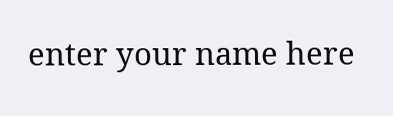enter your name here